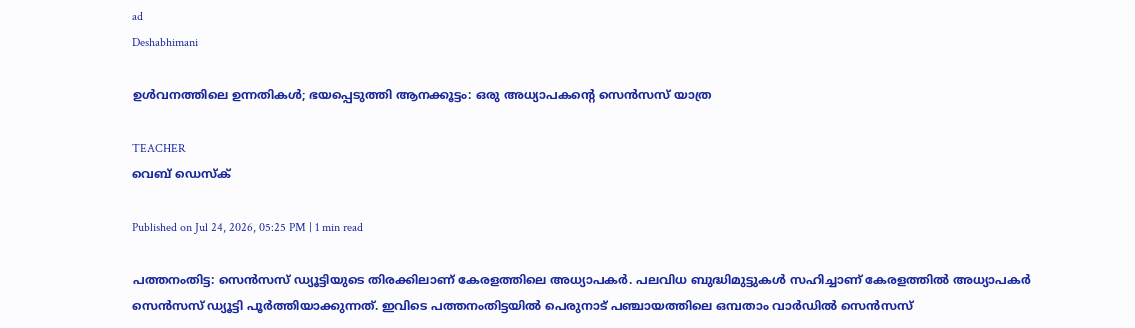ad
Deshabhimani

ഉൾവനത്തിലെ ഉന്നതികൾ; ഭയപ്പെടുത്തി ആനക്കൂട്ടം: ഒരു അധ്യാപകന്റെ സെൻസസ് യാത്ര

TEACHER
വെബ് ഡെസ്ക്

Published on Jul 24, 2026, 05:25 PM | 1 min read

പത്തനംതിട്ട: സെൻസസ് ഡ്യൂട്ടിയുടെ തിരക്കിലാണ് കേരളത്തിലെ അധ്യാപകർ. പലവിധ ബുദ്ധിമുട്ടുകൾ സഹിച്ചാണ് കേരളത്തിൽ അധ്യാപകർ സെൻസസ് ഡ്യൂട്ടി പൂർത്തിയാക്കുന്നത്. ഇവിടെ പത്തനംതിട്ടയിൽ പെരുനാട് പഞ്ചായത്തിലെ ഒമ്പതാം വാർഡിൽ സെൻസസ്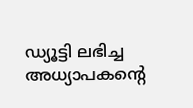ഡ്യൂട്ടി ലഭിച്ച അധ്യാപകന്റെ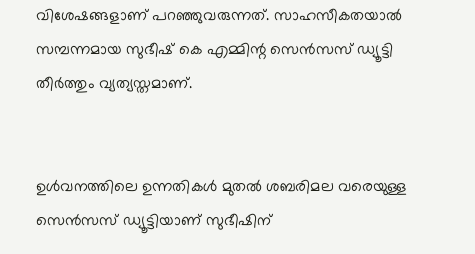വിശേഷങ്ങളാണ് പറഞ്ഞുവരുന്നത്. സാഹസീകതയാൽ‌ സമ്പന്നമായ സുഭീഷ് കെ എമ്മിന്റ സെൻസസ് ഡ്യൂട്ടി തീർത്തും വ്യത്യസ്തമാണ്.


ഉൾവനത്തിലെ ഉന്നതികൾ മുതൽ ശബരിമല വരെയുള്ള സെൻസസ് ഡ്യൂട്ടിയാണ് സുഭീഷിന്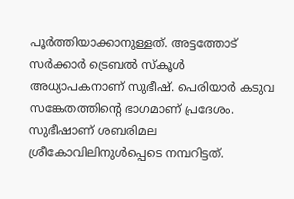പൂർത്തിയാക്കാനുള്ളത്. അട്ടത്തോട്  സർക്കാർ ട്രെബൽ സ്കൂൾ അധ്യാപകനാണ് സുഭീഷ്. പെരിയാർ കടുവ സങ്കേതത്തിന്റെ ഭാഗമാണ് പ്രദേശം. സുഭീഷാണ് ശബരിമല ശ്രീകോവിലിനുൾപ്പെടെ നമ്പറിട്ടത്.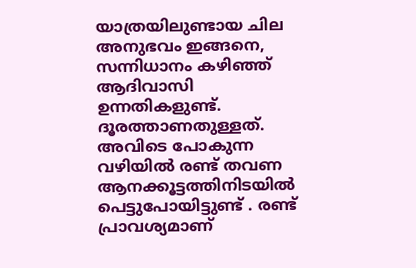യാത്രയിലുണ്ടായ ചില അനുഭവം ഇങ്ങനെ, സന്നിധാനം കഴിഞ്ഞ് ആദിവാസി ഉന്നതികളുണ്ട്. ദൂരത്താണതുള്ളത്. അവിടെ പോകുന്ന വഴിയിൽ രണ്ട് തവണ ആനക്കൂട്ടത്തിനിടയിൽ പെട്ടുപോയിട്ടുണ്ട് . രണ്ട് പ്രാവശ്യമാണ്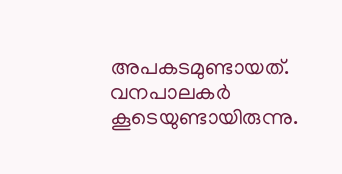അപകടമുണ്ടായത്. വനപാലകർ കൂടെയുണ്ടായിരുന്നു.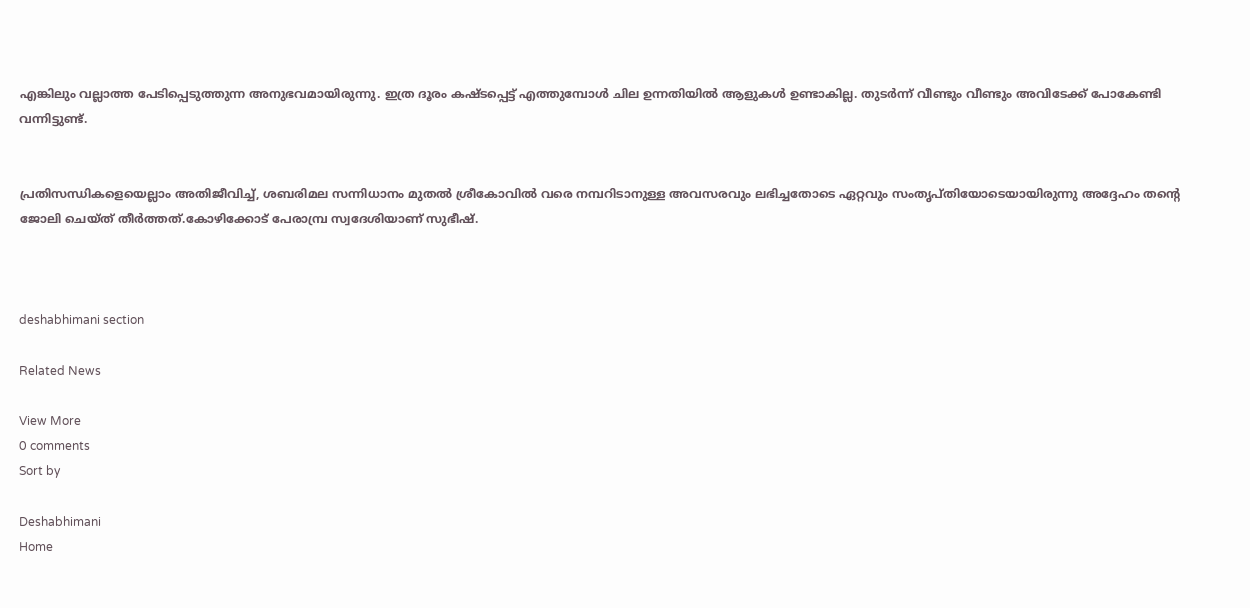എങ്കിലും വല്ലാത്ത പേടിപ്പെടുത്തുന്ന അനുഭവമായിരുന്നു. ഇത്ര ദൂരം കഷ്ടപ്പെട്ട് എത്തുമ്പോൾ ചില ഉന്നതിയിൽ ആളുകൾ ഉണ്ടാകില്ല. തുടർന്ന് വീണ്ടും വീണ്ടും അവിടേക്ക് പോകേണ്ടി വന്നിട്ടുണ്ട്.


പ്രതിസന്ധികളെയെല്ലാം അതിജീവിച്ച്, ശബരിമല സന്നിധാനം മുതൽ ശ്രീകോവിൽ വരെ നമ്പറിടാനുള്ള അവസരവും ലഭിച്ചതോടെ ഏറ്റവും സംതൃപ്തിയോടെയായിരുന്നു അദ്ദേഹം തന്റെ ജോലി ചെയ്ത് തീർത്തത്.കോഴിക്കോട് പേരാമ്പ്ര സ്വദേശിയാണ് സുഭീഷ്.



deshabhimani section

Related News

View More
0 comments
Sort by

Deshabhimani
Home